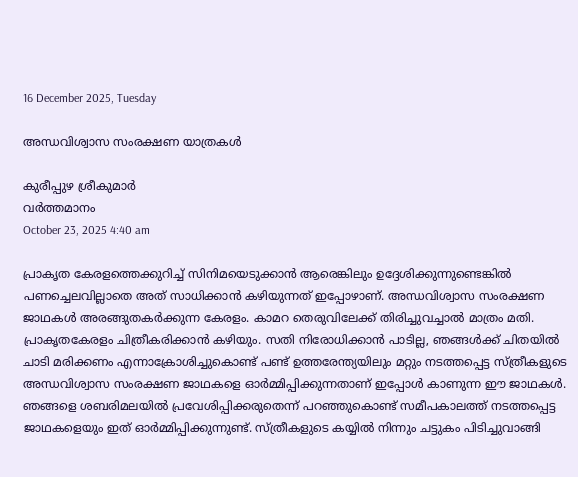16 December 2025, Tuesday

അന്ധവിശ്വാസ സംരക്ഷണ യാത്രകൾ

കുരീപ്പുഴ ശ്രീകുമാർ
വര്‍ത്തമാനം
October 23, 2025 4:40 am

പ്രാകൃത കേരളത്തെക്കുറിച്ച് സിനിമയെടുക്കാൻ ആരെങ്കിലും ഉദ്ദേശിക്കുന്നുണ്ടെങ്കിൽ പണച്ചെലവില്ലാതെ അത് സാധിക്കാൻ കഴിയുന്നത് ഇപ്പോഴാണ്. അന്ധവിശ്വാസ സംരക്ഷണ ജാഥകൾ അരങ്ങുതകർക്കുന്ന കേരളം. കാമറ തെരുവിലേക്ക് തിരിച്ചുവച്ചാൽ മാത്രം മതി. പ്രാകൃതകേരളം ചിത്രീകരിക്കാൻ കഴിയും. സതി നിരോധിക്കാൻ പാടില്ല, ഞങ്ങൾക്ക് ചിതയിൽ ചാടി മരിക്കണം എന്നാക്രോശിച്ചുകൊണ്ട് പണ്ട് ഉത്തരേന്ത്യയിലും മറ്റും നടത്തപ്പെട്ട സ്ത്രീകളുടെ അന്ധവിശ്വാസ സംരക്ഷണ ജാഥകളെ ഓര്‍മ്മിപ്പിക്കുന്നതാണ് ഇപ്പോൾ കാണുന്ന ഈ ജാഥകൾ. ഞങ്ങളെ ശബരിമലയിൽ പ്രവേശിപ്പിക്കരുതെന്ന് പറഞ്ഞുകൊണ്ട് സമീപകാലത്ത് നടത്തപ്പെട്ട ജാഥകളെയും ഇത് ഓർമ്മിപ്പിക്കുന്നുണ്ട്. സ്ത്രീകളുടെ കയ്യിൽ നിന്നും ചട്ടുകം പിടിച്ചുവാങ്ങി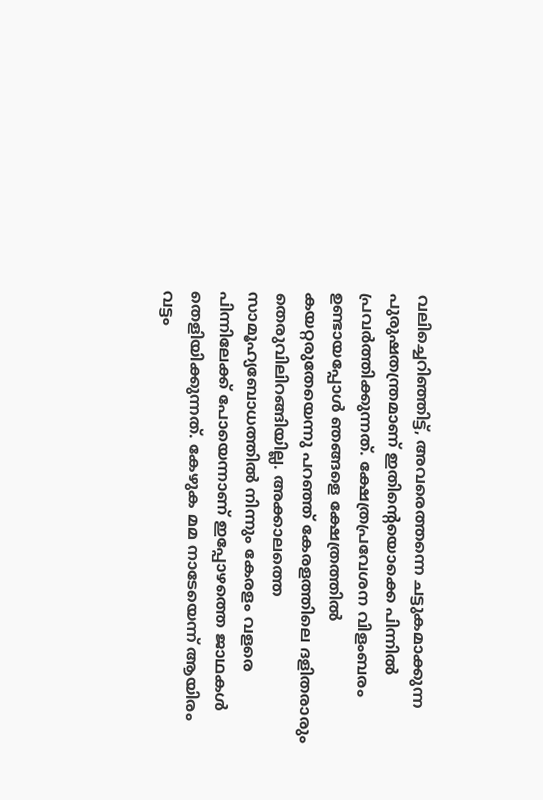വലിച്ചെറിഞ്ഞിട്ട്, അവരെത്തന്നെ ചട്ടുകമാക്കുന്ന പുരുഷതന്ത്രമാണ് ഇതിന്റെയൊക്കെ പിന്നിൽ പ്രവർത്തിക്കുന്നത്. ക്ഷേത്രപ്രവേശന വിളംബരം ഉണ്ടായപ്പോൾ ഞങ്ങളെ ക്ഷേത്രത്തിൽ കയറ്റരുതേയെന്നു പറഞ്ഞ് കേരളത്തിലെ ദളിതരാരും തെരുവിലിറങ്ങിയില്ല. അക്കാലത്തെ സാമൂഹ്യബോധത്തിൽ നിന്നും കേരളം വളരെ പിന്നിലേക്ക് പോയെന്നാണ് ഇപ്പോഴത്തെ ജാഥകൾ തെളിയിക്കുന്നത്. കേഴുക മമ നാടേയെന്ന് ആയിരം വട്ടം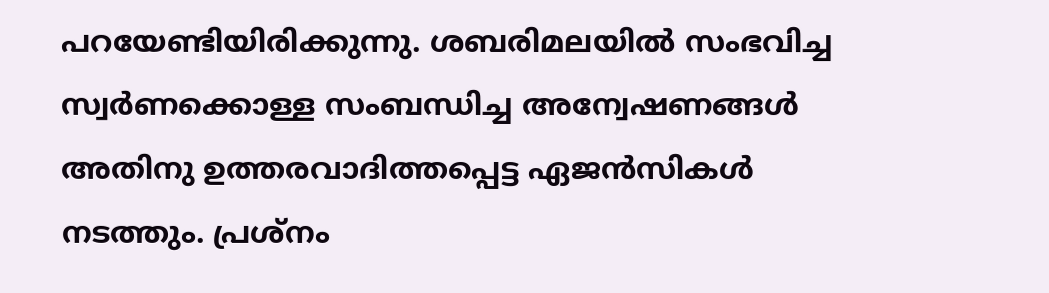പറയേണ്ടിയിരിക്കുന്നു. ശബരിമലയിൽ സംഭവിച്ച സ്വർണക്കൊള്ള സംബന്ധിച്ച അന്വേഷണങ്ങൾ അതിനു ഉത്തരവാദിത്തപ്പെട്ട ഏജൻസികൾ നടത്തും. പ്രശ്നം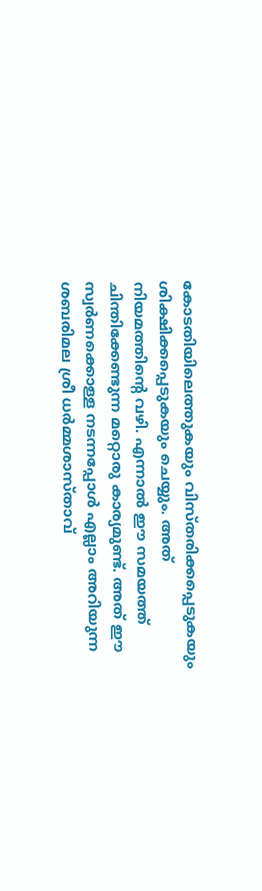കോടതിയിലെത്തുകയും വിസ്തരിക്കപ്പെടുകയും ശിക്ഷിക്കപ്പെടുകയും ചെയ്യും. അത് നിയമത്തിന്റെ വഴി. എന്നാൽ ഈ സമയത്ത് ചിന്തിക്കേണ്ടുന്ന മറ്റൊരു കാര്യമുണ്ട്. അത് ഈ സ്വർണക്കൊള്ള നടന്നപ്പോൾ എല്ലാം അറിയുന്ന ശബരിമല ശ്രീ ധർമ്മശാസ്താവ്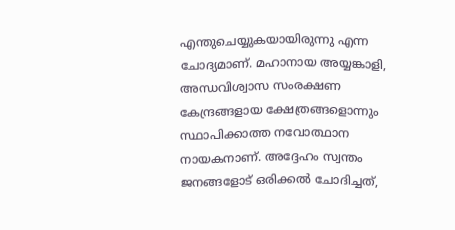എന്തുചെയ്യുകയായിരുന്നു എന്ന ചോദ്യമാണ്. മഹാനായ അയ്യങ്കാളി, അന്ധവിശ്വാസ സംരക്ഷണ കേന്ദ്രങ്ങളായ ക്ഷേത്രങ്ങളൊന്നും സ്ഥാപിക്കാത്ത നവോത്ഥാന നായകനാണ്. അദ്ദേഹം സ്വന്തം ജനങ്ങളോട് ഒരിക്കൽ ചോദിച്ചത്,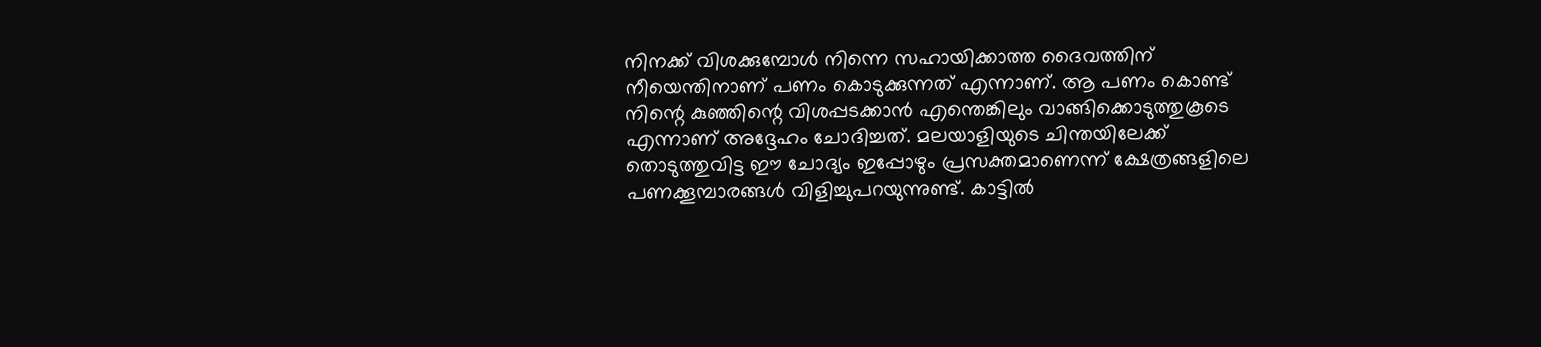നിനക്ക് വിശക്കുമ്പോൾ നിന്നെ സഹായിക്കാത്ത ദൈവത്തിന് നീയെന്തിനാണ് പണം കൊടുക്കുന്നത് എന്നാണ്. ആ പണം കൊണ്ട് നിന്റെ കുഞ്ഞിന്റെ വിശപ്പടക്കാൻ എന്തെങ്കിലും വാങ്ങിക്കൊടുത്തുകൂടെ എന്നാണ് അദ്ദേഹം ചോദിച്ചത്. മലയാളിയുടെ ചിന്തയിലേക്ക് തൊടുത്തുവിട്ട ഈ ചോദ്യം ഇപ്പോഴും പ്രസക്തമാണെന്ന് ക്ഷേത്രങ്ങളിലെ പണക്കൂമ്പാരങ്ങൾ വിളിച്ചുപറയുന്നുണ്ട്. കാട്ടിൽ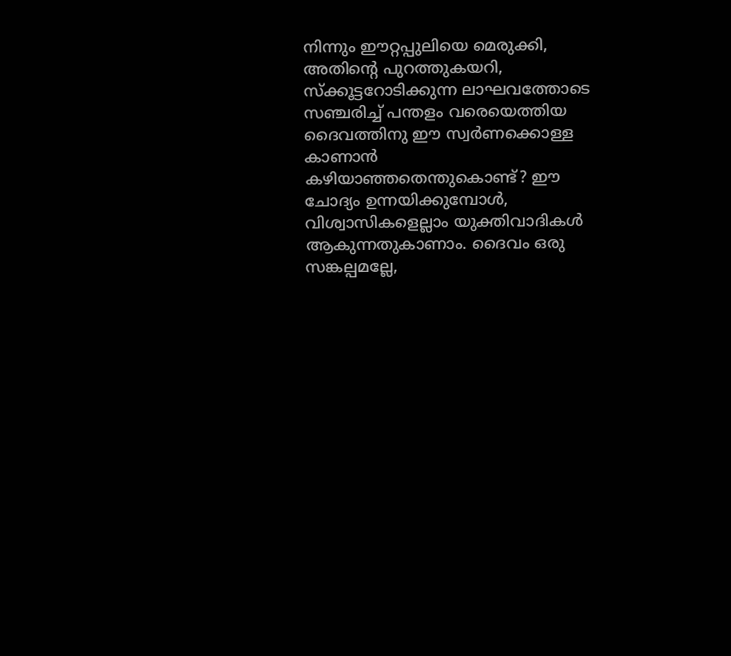നിന്നും ഈറ്റപ്പുലിയെ മെരുക്കി, അതിന്റെ പുറത്തുകയറി, സ്ക്കൂട്ടറോടിക്കുന്ന ലാഘവത്തോടെ സഞ്ചരിച്ച് പന്തളം വരെയെത്തിയ ദൈവത്തിനു ഈ സ്വർണക്കൊള്ള കാണാൻ കഴിയാഞ്ഞതെന്തുകൊണ്ട്? ഈ ചോദ്യം ഉന്നയിക്കുമ്പോൾ, വിശ്വാസികളെല്ലാം യുക്തിവാദികൾ ആകുന്നതുകാണാം. ദൈവം ഒരു സങ്കല്പമല്ലേ,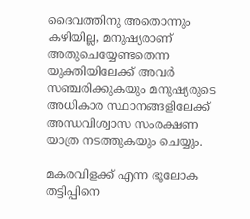ദൈവത്തിനു അതൊന്നും കഴിയില്ല, മനുഷ്യരാണ് അതുചെയ്യേണ്ടതെന്ന യുക്തിയിലേക്ക് അവർ സഞ്ചരിക്കുകയും മനുഷ്യരുടെ അധികാര സ്ഥാനങ്ങളിലേക്ക് അന്ധവിശ്വാസ സംരക്ഷണ യാത്ര നടത്തുകയും ചെയ്യും.

മകരവിളക്ക് എന്ന ഭൂലോക തട്ടിപ്പിനെ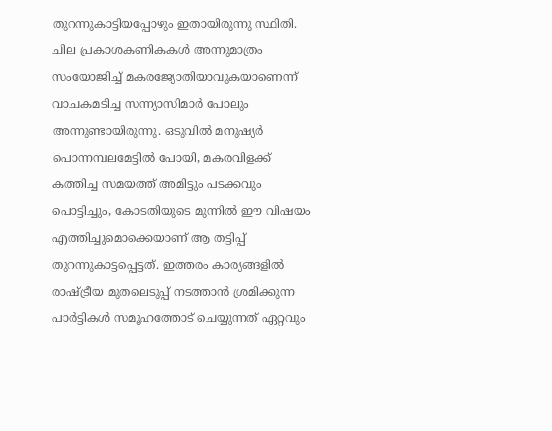തുറന്നുകാട്ടിയപ്പോഴും ഇതായിരുന്നു സ്ഥിതി. ചില പ്രകാശകണികകൾ അന്നുമാത്രം സംയോജിച്ച് മകരജ്യോതിയാവുകയാണെന്ന് വാചകമടിച്ച സന്ന്യാസിമാർ പോലും അന്നുണ്ടായിരുന്നു. ഒടുവിൽ മനുഷ്യർ പൊന്നമ്പലമേട്ടിൽ പോയി, മകരവിളക്ക് കത്തിച്ച സമയത്ത് അമിട്ടും പടക്കവും പൊട്ടിച്ചും, കോടതിയുടെ മുന്നിൽ ഈ വിഷയം എത്തിച്ചുമൊക്കെയാണ് ആ തട്ടിപ്പ് തുറന്നുകാട്ടപ്പെട്ടത്. ഇത്തരം കാര്യങ്ങളിൽ രാഷ്ട്രീയ മുതലെടുപ്പ് നടത്താൻ ശ്രമിക്കുന്ന പാർട്ടികൾ സമൂഹത്തോട് ചെയ്യുന്നത് ഏറ്റവും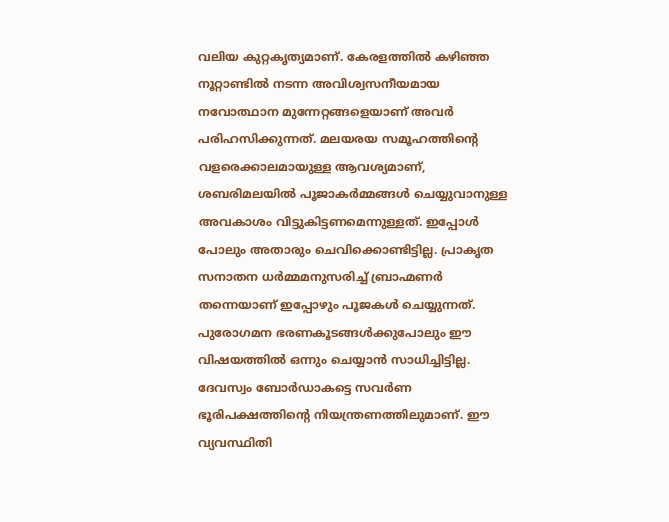വലിയ കുറ്റകൃത്യമാണ്. കേരളത്തിൽ കഴിഞ്ഞ നൂറ്റാണ്ടിൽ നടന്ന അവിശ്വസനീയമായ നവോത്ഥാന മുന്നേറ്റങ്ങളെയാണ് അവർ പരിഹസിക്കുന്നത്. മലയരയ സമൂഹത്തിന്റെ വളരെക്കാലമായുള്ള ആവശ്യമാണ്, ശബരിമലയിൽ പൂജാകർമ്മങ്ങൾ ചെയ്യുവാനുള്ള അവകാശം വിട്ടുകിട്ടണമെന്നുള്ളത്. ഇപ്പോൾ പോലും അതാരും ചെവിക്കൊണ്ടിട്ടില്ല. പ്രാകൃത സനാതന ധർമ്മമനുസരിച്ച് ബ്രാഹ്മണർ തന്നെയാണ് ഇപ്പോഴും പൂജകൾ ചെയ്യുന്നത്. പുരോഗമന ഭരണകൂടങ്ങൾക്കുപോലും ഈ വിഷയത്തിൽ ഒന്നും ചെയ്യാൻ സാധിച്ചിട്ടില്ല. ദേവസ്വം ബോർഡാകട്ടെ സവർണ ഭൂരിപക്ഷത്തിന്റെ നിയന്ത്രണത്തിലുമാണ്. ഈ വ്യവസ്ഥിതി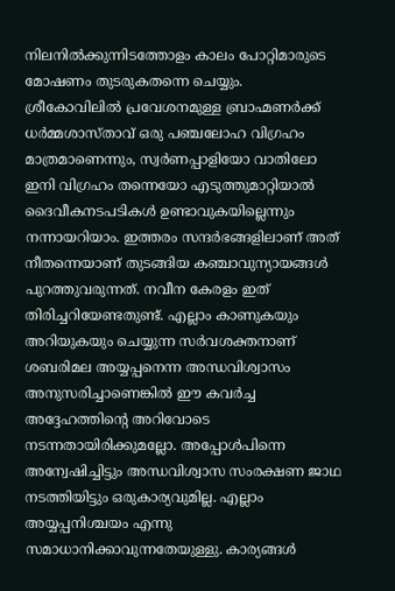നിലനിൽക്കുന്നിടത്തോളം കാലം പോറ്റിമാരുടെ മോഷണം തുടരുകതന്നെ ചെയ്യും. ശ്രീകോവിലിൽ പ്രവേശനമുള്ള ബ്രാഹ്മണർക്ക് ധർമ്മശാസ്താവ് ഒരു പഞ്ചലോഹ വിഗ്രഹം മാത്രമാണെന്നും, സ്വർണപ്പാളിയോ വാതിലോ ഇനി വിഗ്രഹം തന്നെയോ എടുത്തുമാറ്റിയാൽ ദൈവീകനടപടികൾ ഉണ്ടാവുകയില്ലെന്നും നന്നായറിയാം. ഇത്തരം സന്ദർഭങ്ങളിലാണ് അത് നീതന്നെയാണ് തുടങ്ങിയ കഞ്ചാവുന്യായങ്ങൾ പുറത്തുവരുന്നത്. നവീന കേരളം ഇത് തിരിച്ചറിയേണ്ടതുണ്ട്. എല്ലാം കാണുകയും അറിയുകയും ചെയ്യുന്ന സർവശക്തനാണ് ശബരിമല അയ്യപ്പനെന്ന അന്ധവിശ്വാസം അനുസരിച്ചാണെങ്കിൽ ഈ കവർച്ച അദ്ദേഹത്തിന്റെ അറിവോടെ നടന്നതായിരിക്കുമല്ലോ. അപ്പോൾപിന്നെ അന്വേഷിച്ചിട്ടും അന്ധവിശ്വാസ സംരക്ഷണ ജാഥ നടത്തിയിട്ടും ഒരുകാര്യവുമില്ല. എല്ലാം അയ്യപ്പനിശ്ചയം എന്നു സമാധാനിക്കാവുന്നതേയുള്ളു. കാര്യങ്ങൾ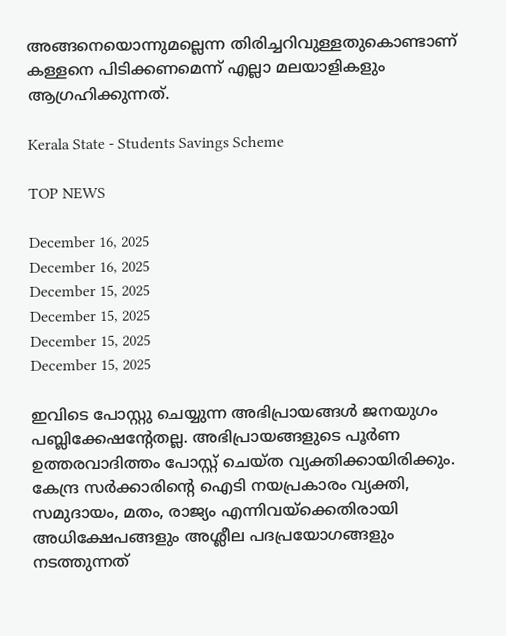അങ്ങനെയൊന്നുമല്ലെന്ന തിരിച്ചറിവുള്ളതുകൊണ്ടാണ് കള്ളനെ പിടിക്കണമെന്ന് എല്ലാ മലയാളികളും ആഗ്രഹിക്കുന്നത്.

Kerala State - Students Savings Scheme

TOP NEWS

December 16, 2025
December 16, 2025
December 15, 2025
December 15, 2025
December 15, 2025
December 15, 2025

ഇവിടെ പോസ്റ്റു ചെയ്യുന്ന അഭിപ്രായങ്ങള്‍ ജനയുഗം പബ്ലിക്കേഷന്റേതല്ല. അഭിപ്രായങ്ങളുടെ പൂര്‍ണ ഉത്തരവാദിത്തം പോസ്റ്റ് ചെയ്ത വ്യക്തിക്കായിരിക്കും. കേന്ദ്ര സര്‍ക്കാരിന്റെ ഐടി നയപ്രകാരം വ്യക്തി, സമുദായം, മതം, രാജ്യം എന്നിവയ്‌ക്കെതിരായി അധിക്ഷേപങ്ങളും അശ്ലീല പദപ്രയോഗങ്ങളും നടത്തുന്നത്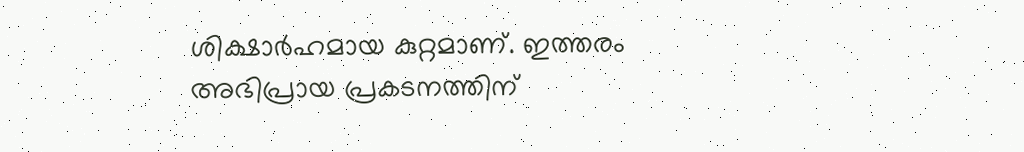ശിക്ഷാര്‍ഹമായ കുറ്റമാണ്. ഇത്തരം അഭിപ്രായ പ്രകടനത്തിന്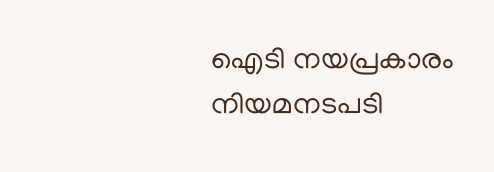ഐടി നയപ്രകാരം നിയമനടപടി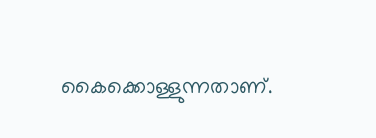കൈക്കൊള്ളുന്നതാണ്.